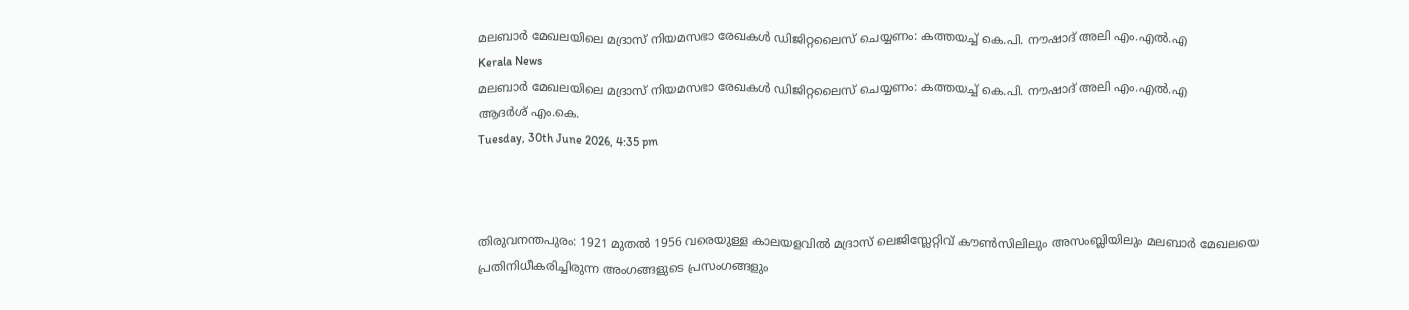മലബാര്‍ മേഖലയിലെ മദ്രാസ് നിയമസഭാ രേഖകള്‍ ഡിജിറ്റലൈസ് ചെയ്യണം: കത്തയച്ച് കെ.പി. നൗഷാദ് അലി എം.എല്‍.എ
Kerala News
മലബാര്‍ മേഖലയിലെ മദ്രാസ് നിയമസഭാ രേഖകള്‍ ഡിജിറ്റലൈസ് ചെയ്യണം: കത്തയച്ച് കെ.പി. നൗഷാദ് അലി എം.എല്‍.എ
ആദര്‍ശ് എം.കെ.
Tuesday, 30th June 2026, 4:35 pm



തിരുവനന്തപുരം: 1921 മുതല്‍ 1956 വരെയുള്ള കാലയളവില്‍ മദ്രാസ് ലെജിസ്ലേറ്റിവ് കൗണ്‍സിലിലും അസംബ്ലിയിലും മലബാര്‍ മേഖലയെ പ്രതിനിധീകരിച്ചിരുന്ന അംഗങ്ങളുടെ പ്രസംഗങ്ങളും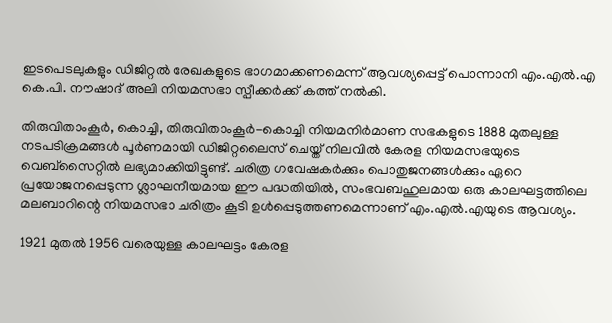ഇടപെടലുകളും ഡിജിറ്റല്‍ രേഖകളുടെ ഭാഗമാക്കണമെന്ന് ആവശ്യപ്പെട്ട് പൊന്നാനി എം.എല്‍.എ കെ.പി. നൗഷാദ് അലി നിയമസഭാ സ്പീക്കര്‍ക്ക് കത്ത് നല്‍കി.

തിരുവിതാംകൂര്‍, കൊച്ചി, തിരുവിതാംകൂര്‍-കൊച്ചി നിയമനിര്‍മാണ സഭകളുടെ 1888 മുതലുള്ള നടപടിക്രമങ്ങള്‍ പൂര്‍ണമായി ഡിജിറ്റലൈസ് ചെയ്ത് നിലവില്‍ കേരള നിയമസഭയുടെ വെബ്‌സൈറ്റില്‍ ലഭ്യമാക്കിയിട്ടുണ്ട്. ചരിത്ര ഗവേഷകര്‍ക്കും പൊതുജനങ്ങള്‍ക്കും ഏറെ പ്രയോജനപ്പെടുന്ന ശ്ലാഘനീയമായ ഈ പദ്ധതിയില്‍, സംഭവബഹുലമായ ഒരു കാലഘട്ടത്തിലെ മലബാറിന്റെ നിയമസഭാ ചരിത്രം കൂടി ഉള്‍പ്പെടുത്തണമെന്നാണ് എം.എല്‍.എയുടെ ആവശ്യം.

1921 മുതല്‍ 1956 വരെയുള്ള കാലഘട്ടം കേരള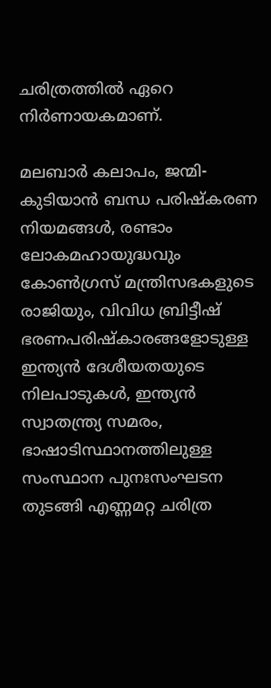ചരിത്രത്തില്‍ ഏറെ നിര്‍ണായകമാണ്.

മലബാര്‍ കലാപം, ജന്മി-കുടിയാന്‍ ബന്ധ പരിഷ്‌കരണ നിയമങ്ങള്‍, രണ്ടാം ലോകമഹായുദ്ധവും കോണ്‍ഗ്രസ് മന്ത്രിസഭകളുടെ രാജിയും, വിവിധ ബ്രിട്ടീഷ് ഭരണപരിഷ്‌കാരങ്ങളോടുള്ള ഇന്ത്യന്‍ ദേശീയതയുടെ നിലപാടുകള്‍, ഇന്ത്യന്‍ സ്വാതന്ത്ര്യ സമരം, ഭാഷാടിസ്ഥാനത്തിലുള്ള സംസ്ഥാന പുനഃസംഘടന തുടങ്ങി എണ്ണമറ്റ ചരിത്ര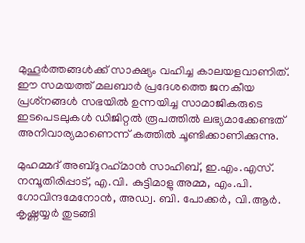മുഹൂര്‍ത്തങ്ങള്‍ക്ക് സാക്ഷ്യം വഹിച്ച കാലയളവാണിത്. ഈ സമയത്ത് മലബാര്‍ പ്രദേശത്തെ ജനകീയ പ്രശ്‌നങ്ങള്‍ സഭയില്‍ ഉന്നയിച്ച സാമാജികരുടെ ഇടപെടലുകള്‍ ഡിജിറ്റല്‍ രൂപത്തില്‍ ലഭ്യമാക്കേണ്ടത് അനിവാര്യമാണെന്ന് കത്തില്‍ ചൂണ്ടിക്കാണിക്കുന്നു.

മുഹമ്മദ് അബ്ദുറഹ്‌മാന്‍ സാഹിബ്, ഇ.എം.എസ്. നമ്പൂതിരിപ്പാട്, എ.വി. കുട്ടിമാളു അമ്മ, എം.പി. ഗോവിന്ദമേനോന്‍, അഡ്വ. ബി. പോക്കര്‍, വി.ആര്‍. കൃഷ്ണയ്യര്‍ തുടങ്ങി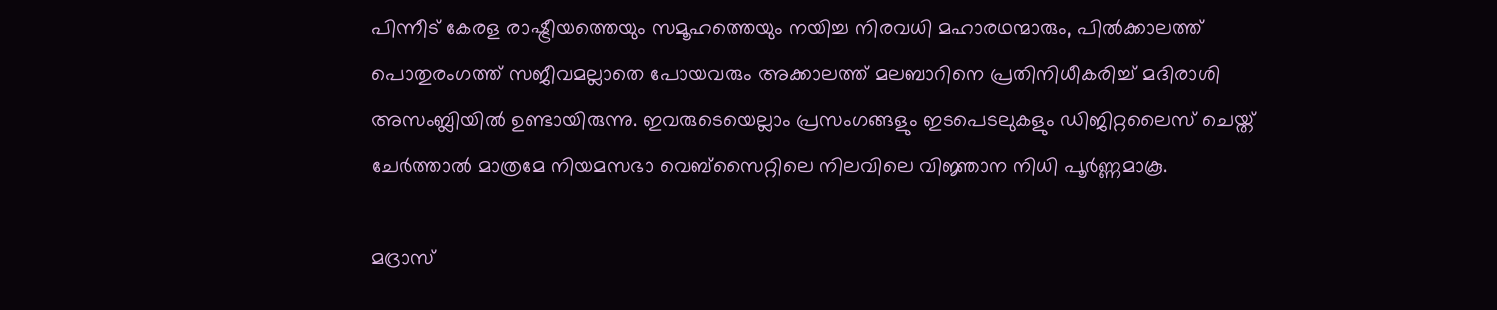പിന്നീട് കേരള രാഷ്ട്രീയത്തെയും സമൂഹത്തെയും നയിച്ച നിരവധി മഹാരഥന്മാരും, പില്‍ക്കാലത്ത് പൊതുരംഗത്ത് സജീവമല്ലാതെ പോയവരും അക്കാലത്ത് മലബാറിനെ പ്രതിനിധീകരിച്ച് മദിരാശി അസംബ്ലിയില്‍ ഉണ്ടായിരുന്നു. ഇവരുടെയെല്ലാം പ്രസംഗങ്ങളും ഇടപെടലുകളും ഡിജിറ്റലൈസ് ചെയ്ത് ചേര്‍ത്താല്‍ മാത്രമേ നിയമസഭാ വെബ്സൈറ്റിലെ നിലവിലെ വിജ്ഞാന നിധി പൂര്‍ണ്ണമാകൂ.

മദ്രാസ്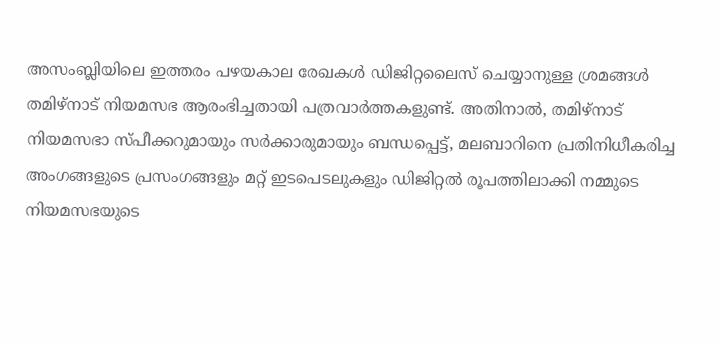അസംബ്ലിയിലെ ഇത്തരം പഴയകാല രേഖകള്‍ ഡിജിറ്റലൈസ് ചെയ്യാനുള്ള ശ്രമങ്ങള്‍ തമിഴ്നാട് നിയമസഭ ആരംഭിച്ചതായി പത്രവാര്‍ത്തകളുണ്ട്. അതിനാല്‍, തമിഴ്നാട് നിയമസഭാ സ്പീക്കറുമായും സര്‍ക്കാരുമായും ബന്ധപ്പെട്ട്, മലബാറിനെ പ്രതിനിധീകരിച്ച അംഗങ്ങളുടെ പ്രസംഗങ്ങളും മറ്റ് ഇടപെടലുകളും ഡിജിറ്റല്‍ രൂപത്തിലാക്കി നമ്മുടെ നിയമസഭയുടെ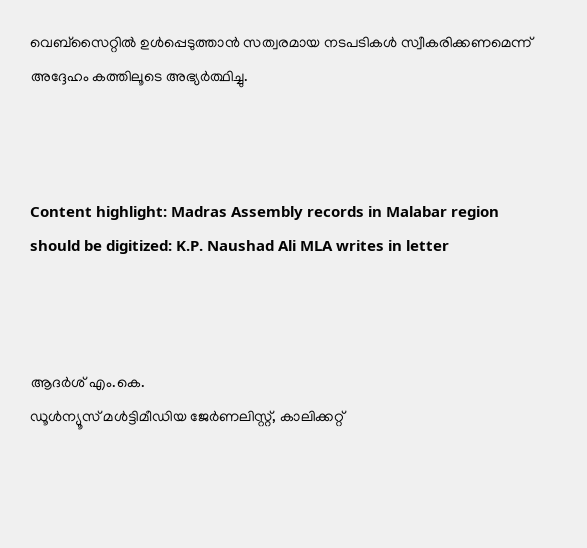വെബ്‌സൈറ്റില്‍ ഉള്‍പ്പെടുത്താന്‍ സത്വരമായ നടപടികള്‍ സ്വീകരിക്കണമെന്ന് അദ്ദേഹം കത്തിലൂടെ അഭ്യര്‍ത്ഥിച്ചു.



Content highlight: Madras Assembly records in Malabar region should be digitized: K.P. Naushad Ali MLA writes in letter



ആദര്‍ശ് എം.കെ.
ഡൂള്‍ന്യൂസ് മള്‍ട്ടിമീഡിയ ജേര്‍ണലിസ്റ്റ്, കാലിക്കറ്റ്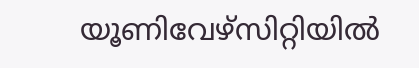യൂണിവേഴ്സിറ്റിയില്‍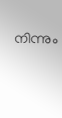നിന്നും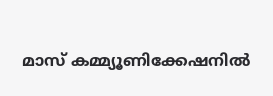മാസ് കമ്മ്യൂണിക്കേഷനില്‍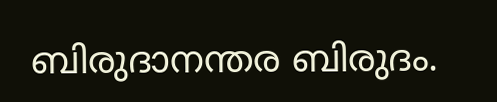ബിരുദാനന്തര ബിരുദം.